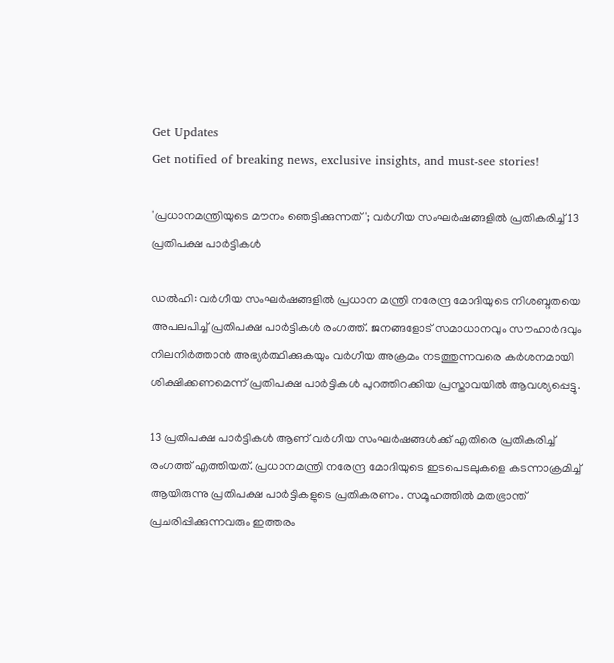Get Updates
Get notified of breaking news, exclusive insights, and must-see stories!

'പ്രധാനമന്ത്രിയുടെ മൗനം ഞെട്ടിക്കുന്നത്'; വർഗീയ സംഘർഷങ്ങളിൽ പ്രതികരിച്ച് 13 പ്രതിപക്ഷ പാർട്ടികൾ

ഡൽഹി: വർഗീയ സംഘർഷങ്ങളിൽ പ്രധാന മന്ത്രി നരേന്ദ്ര മോദിയുടെ നിശബ്ദതയെ അപലപിച്ച് പ്രതിപക്ഷ പാർട്ടികൾ രംഗത്ത്. ജനങ്ങളോട് സമാധാനവും സൗഹാർദവും നിലനിർത്താൻ അഭ്യർത്ഥിക്കുകയും വർഗീയ അക്രമം നടത്തുന്നവരെ കർശനമായി ശിക്ഷിക്കണമെന്ന് പ്രതിപക്ഷ പാർട്ടികൾ പുറത്തിറക്കിയ പ്രസ്താവയിൽ ആവശ്യപ്പെട്ടു.

13 പ്രതിപക്ഷ പാർട്ടികൾ ആണ് വർഗീയ സംഘർഷങ്ങൾക്ക് എതിരെ പ്രതികരിച്ച് രംഗത്ത് എത്തിയത്. പ്രധാനമന്ത്രി നരേന്ദ്ര മോദിയുടെ ഇടപെടലുകളെ കടന്നാക്രമിച്ച് ആയിരുന്നു പ്രതിപക്ഷ പാർട്ടികളുടെ പ്രതികരണം. സമൂഹത്തിൽ മതഭ്രാന്ത് പ്രചരിപ്പിക്കുന്നവരും ഇത്തരം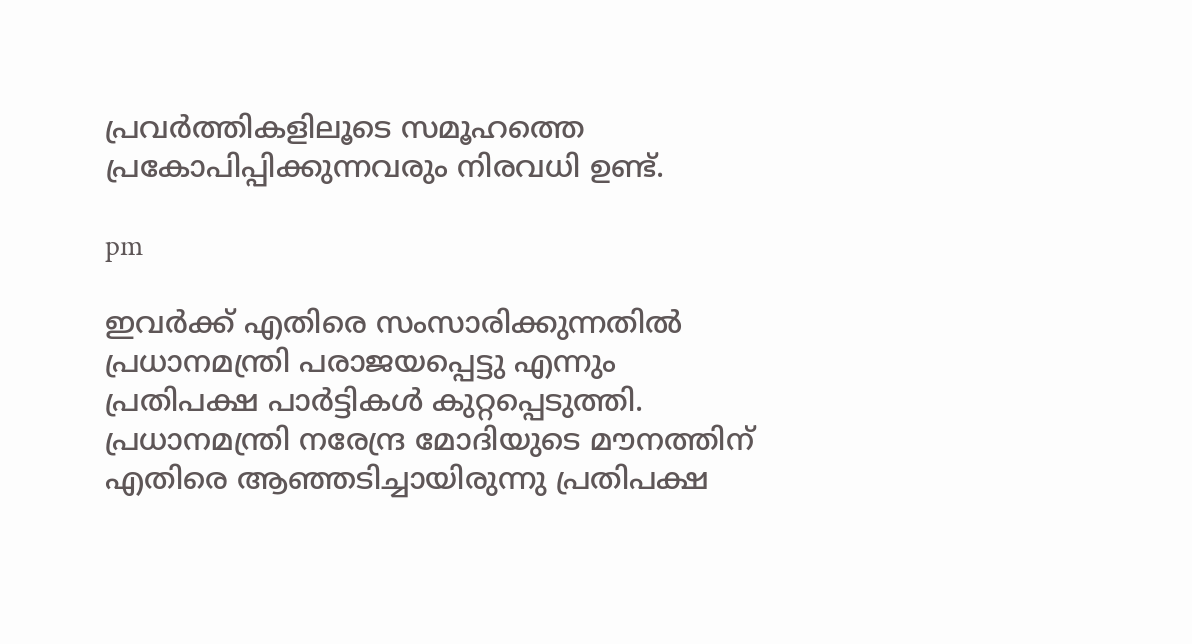പ്രവർത്തികളിലൂടെ സമൂഹത്തെ പ്രകോപിപ്പിക്കുന്നവരും നിരവധി ഉണ്ട്.

pm

ഇവർക്ക് എതിരെ സംസാരിക്കുന്നതിൽ പ്രധാനമന്ത്രി പരാജയപ്പെട്ടു എന്നും പ്രതിപക്ഷ പാർട്ടികൾ കുറ്റപ്പെടുത്തി. പ്രധാനമന്ത്രി നരേന്ദ്ര മോദിയുടെ മൗനത്തിന് എതിരെ ആഞ്ഞടിച്ചായിരുന്നു പ്രതിപക്ഷ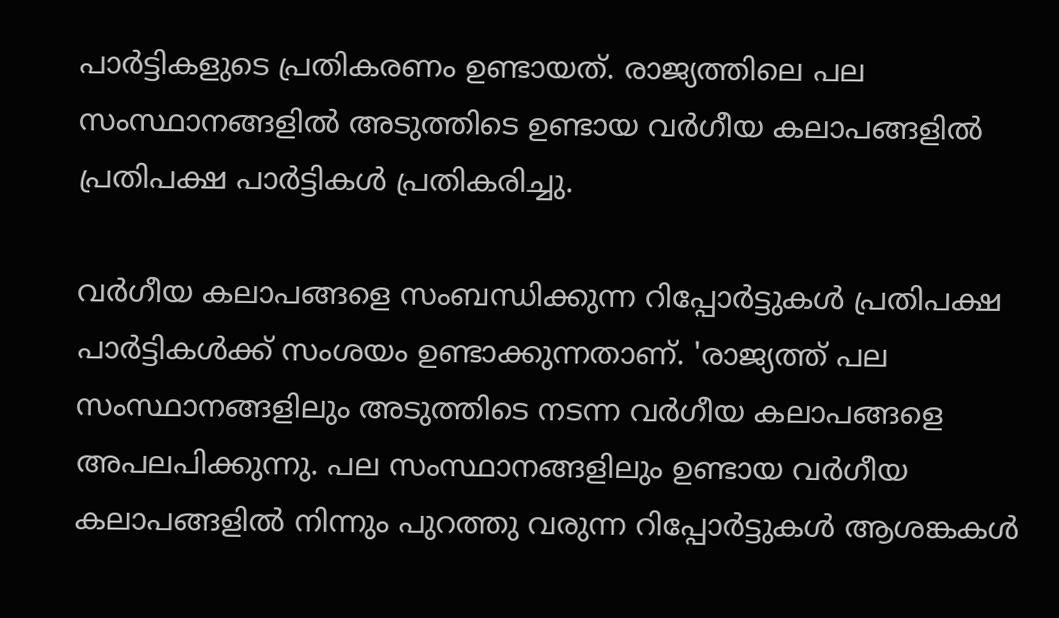പാർട്ടികളുടെ പ്രതികരണം ഉണ്ടായത്. രാജ്യത്തിലെ പല സംസ്ഥാനങ്ങളിൽ അടുത്തിടെ ഉണ്ടായ വർഗീയ കലാപങ്ങളിൽ പ്രതിപക്ഷ പാർട്ടികൾ പ്രതികരിച്ചു.

വർഗീയ കലാപങ്ങളെ സംബന്ധിക്കുന്ന റിപ്പോർട്ടുകൾ പ്രതിപക്ഷ പാർട്ടികൾക്ക് സംശയം ഉണ്ടാക്കുന്നതാണ്. 'രാജ്യത്ത് പല സംസ്ഥാനങ്ങളിലും അടുത്തിടെ നടന്ന വർഗീയ കലാപങ്ങളെ അപലപിക്കുന്നു. പല സംസ്ഥാനങ്ങളിലും ഉണ്ടായ വർഗീയ കലാപങ്ങളിൽ നിന്നും പുറത്തു വരുന്ന റിപ്പോർട്ടുകൾ ആശങ്കകൾ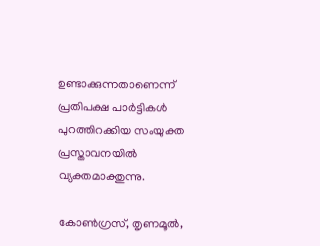ഉണ്ടാക്കുന്നതാണെന്ന് പ്രതിപക്ഷ പാർട്ടികൾ പുറത്തിറക്കിയ സംയുക്ത പ്രസ്താവനയിൽ വ്യക്തമാക്തുന്നു.

കോൺഗ്രസ്, തൃണമൂൽ,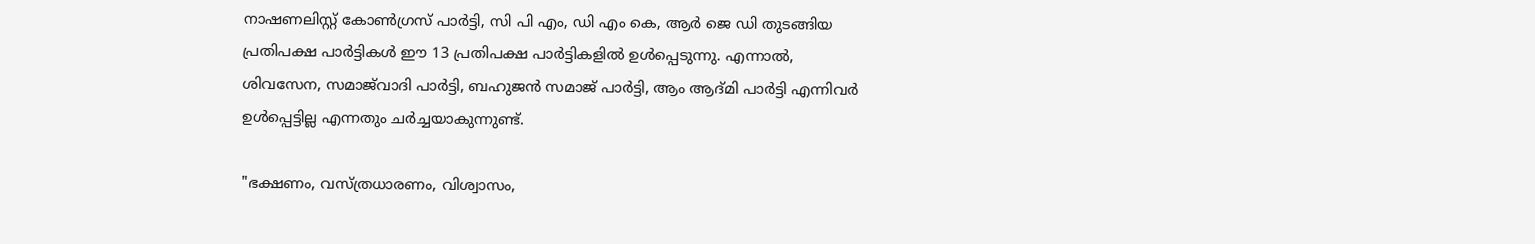നാഷണലിസ്റ്റ് കോൺഗ്രസ് പാർട്ടി, സി പി എം, ഡി എം കെ, ആർ ജെ ഡി തുടങ്ങിയ പ്രതിപക്ഷ പാർട്ടികൾ ഈ 13 പ്രതിപക്ഷ പാർട്ടികളിൽ ഉൾപ്പെടുന്നു. എന്നാൽ, ശിവസേന, സമാജ്‌വാദി പാർട്ടി, ബഹുജൻ സമാജ് പാർട്ടി, ആം ആദ്മി പാർട്ടി എന്നിവർ ഉൾപ്പെട്ടില്ല എന്നതും ചർച്ചയാകുന്നുണ്ട്.

"ഭക്ഷണം, വസ്ത്രധാരണം, വിശ്വാസം,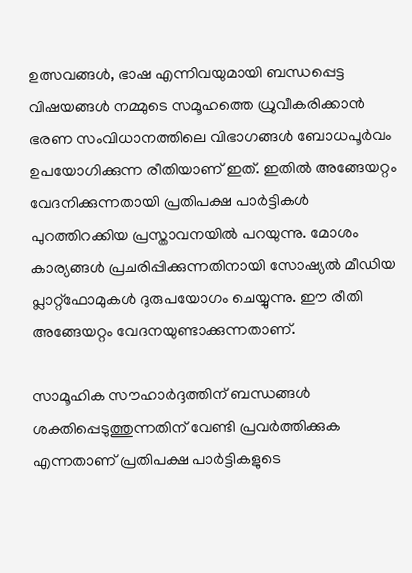ഉത്സവങ്ങൾ, ഭാഷ എന്നിവയുമായി ബന്ധപ്പെട്ട വിഷയങ്ങൾ നമ്മുടെ സമൂഹത്തെ ധ്രുവീകരിക്കാൻ ഭരണ സംവിധാനത്തിലെ വിഭാഗങ്ങൾ ബോധപൂർവം ഉപയോഗിക്കുന്ന രീതിയാണ് ഇത്. ഇതിൽ അങ്ങേയറ്റം വേദനിക്കുന്നതായി പ്രതിപക്ഷ പാർട്ടികൾ പുറത്തിറക്കിയ പ്രസ്താവനയിൽ പറയുന്നു. മോശം കാര്യങ്ങൾ പ്രചരിപ്പിക്കുന്നതിനായി സോഷ്യൽ മീഡിയ പ്ലാറ്റ്‌ഫോമുകൾ ദുരുപയോഗം ചെയ്യുന്നു. ഈ രീതി അങ്ങേയറ്റം വേദനയുണ്ടാക്കുന്നതാണ്.

സാമൂഹിക സൗഹാർദ്ദത്തിന് ബന്ധങ്ങൾ ശക്തിപ്പെടുത്തുന്നതിന് വേണ്ടി പ്രവർത്തിക്കുക എന്നതാണ് പ്രതിപക്ഷ പാർട്ടികളുടെ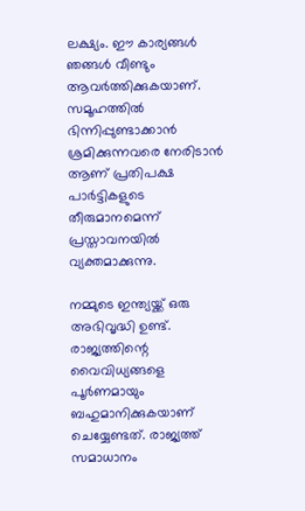ലക്ഷ്യം. ഈ കാര്യങ്ങൾ ഞങ്ങൾ വീണ്ടും ആവർത്തിക്കുകയാണ്. സമൂഹത്തിൽ ഭിന്നിപ്പുണ്ടാക്കാൻ ശ്രമിക്കുന്നവരെ നേരിടാൻ ആണ് പ്രതിപക്ഷ പാർട്ടികളുടെ തീരുമാനമെന്ന് പ്രസ്താവനയിൽ വ്യക്തമാക്കുന്നു.

നമ്മുടെ ഇന്ത്യയ്ക്ക് ഒരു അഭിവൃദ്ധി ഉണ്ട്. രാജ്യത്തിന്റെ വൈവിധ്യങ്ങളെ പൂർണമായും ബഹുമാനിക്കുകയാണ് ചെയ്യേണ്ടത്. രാജ്യത്ത് സമാധാനം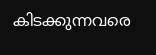കിടക്കുന്നവരെ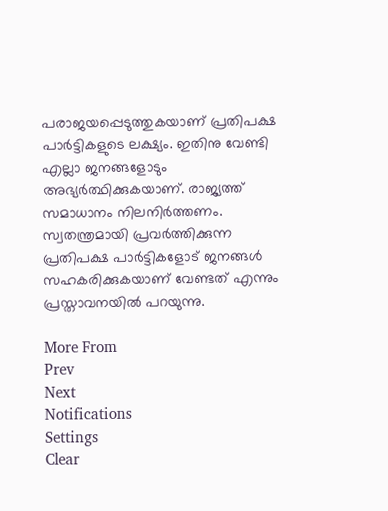പരാജയപ്പെടുത്തുകയാണ് പ്രതിപക്ഷ പാർട്ടികളുടെ ലക്ഷ്യം. ഇതിനു വേണ്ടി എല്ലാ ജനങ്ങളോടും അഭ്യർത്ഥിക്കുകയാണ്. രാജ്യത്ത് സമാധാനം നിലനിർത്തണം. സ്വതന്ത്രമായി പ്രവർത്തിക്കുന്ന പ്രതിപക്ഷ പാർട്ടികളോട് ജനങ്ങൾ സഹകരിക്കുകയാണ് വേണ്ടത് എന്നും പ്രസ്താവനയിൽ പറയുന്നു.

More From
Prev
Next
Notifications
Settings
Clear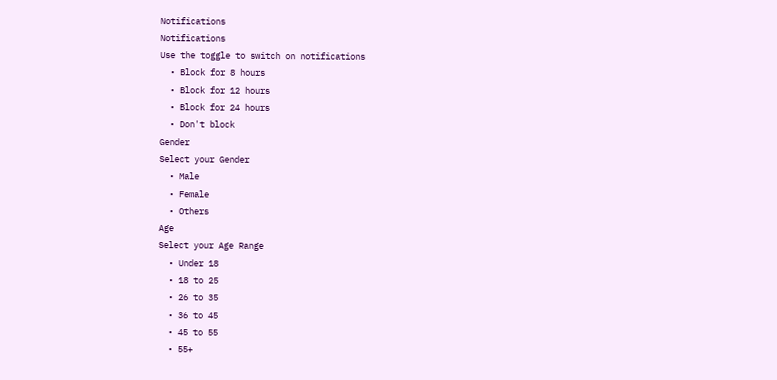Notifications
Notifications
Use the toggle to switch on notifications
  • Block for 8 hours
  • Block for 12 hours
  • Block for 24 hours
  • Don't block
Gender
Select your Gender
  • Male
  • Female
  • Others
Age
Select your Age Range
  • Under 18
  • 18 to 25
  • 26 to 35
  • 36 to 45
  • 45 to 55
  • 55+